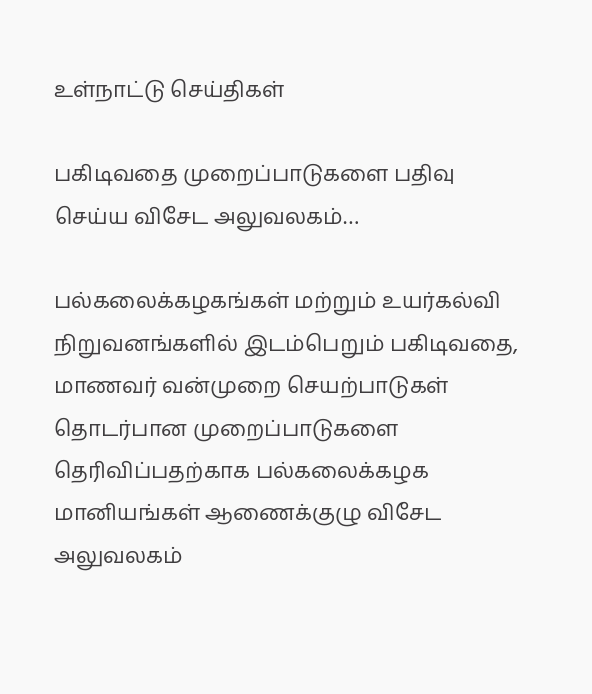உள்நாட்டு செய்திகள்

பகிடிவதை முறைப்பாடுகளை பதிவு செய்ய விசேட அலுவலகம்…

பல்கலைக்கழகங்கள் மற்றும் உயர்கல்வி நிறுவனங்களில் இடம்பெறும் பகிடிவதை, மாணவர் வன்முறை செயற்பாடுகள் தொடர்பான முறைப்பாடுகளை தெரிவிப்பதற்காக பல்கலைக்கழக மானியங்கள் ஆணைக்குழு விசேட அலுவலகம்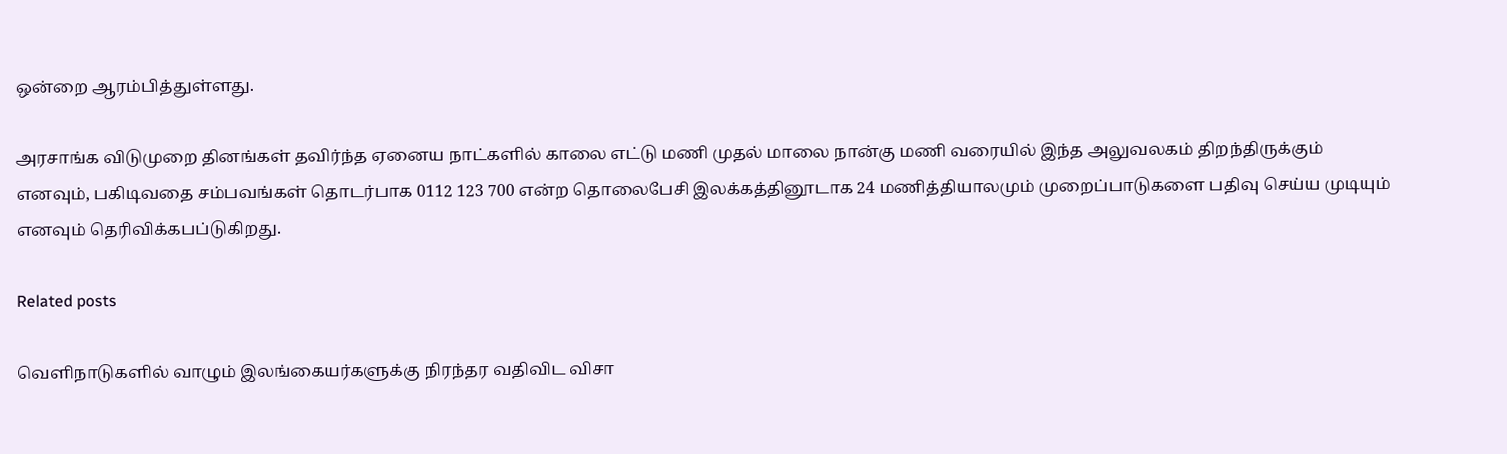ஒன்றை ஆரம்பித்துள்ளது.

அரசாங்க விடுமுறை தினங்கள் தவிர்ந்த ஏனைய நாட்களில் காலை எட்டு மணி முதல் மாலை நான்கு மணி வரையில் இந்த அலுவலகம் திறந்திருக்கும் எனவும், பகிடிவதை சம்பவங்கள் தொடர்பாக 0112 123 700 என்ற தொலைபேசி இலக்கத்தினூடாக 24 மணித்தியாலமும் முறைப்பாடுகளை பதிவு செய்ய முடியும் எனவும் தெரிவிக்கபப்டுகிறது.

Related posts

வௌிநாடுகளில் வாழும் இலங்கையர்களுக்கு நிரந்தர வதிவிட விசா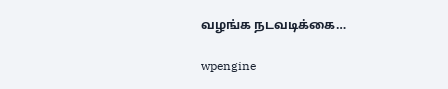வழங்க நடவடிக்கை…

wpengine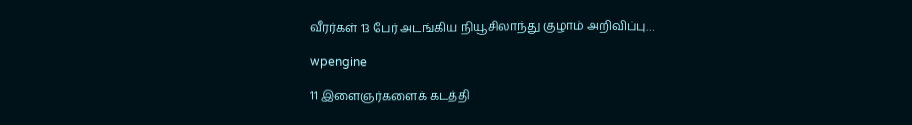வீரர்கள் 13 பேர் அடங்கிய நியூசிலாந்து குழாம் அறிவிப்பு…

wpengine

11 இளைஞர்களைக் கடத்தி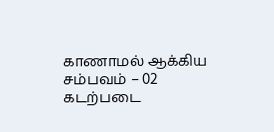காணாமல் ஆக்கிய சம்பவம் – 02 கடற்படை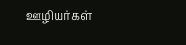ஊழியர்கள்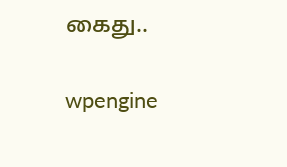கைது..

wpengine